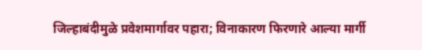जिल्हाबंदीमुळे प्रवेशमार्गावर पहारा; विनाकारण फिरणारे आल्या मार्गी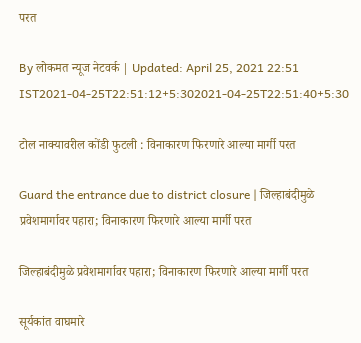परत

By लोकमत न्यूज नेटवर्क | Updated: April 25, 2021 22:51 IST2021-04-25T22:51:12+5:302021-04-25T22:51:40+5:30

टोल नाक्यावरील कोंडी फुटली : विनाकारण फिरणारे आल्या मार्गी परत

Guard the entrance due to district closure | जिल्हाबंदीमुळे प्रवेशमार्गावर पहारा; विनाकारण फिरणारे आल्या मार्गी परत

जिल्हाबंदीमुळे प्रवेशमार्गावर पहारा; विनाकारण फिरणारे आल्या मार्गी परत

सूर्यकांत वाघमारे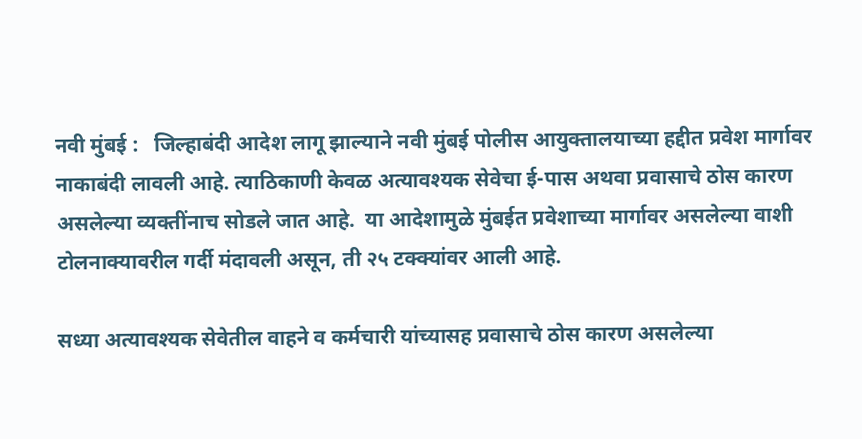नवी मुंबई :   जिल्हाबंदी आदेश लागू झाल्याने नवी मुंबई पोलीस आयुक्तालयाच्या हद्दीत प्रवेश मार्गावर नाकाबंदी लावली आहे. त्याठिकाणी केवळ अत्यावश्यक सेवेचा ई-पास अथवा प्रवासाचे ठोस कारण असलेल्या व्यक्तींनाच सोडले जात आहे.  या आदेशामुळे मुंबईत प्रवेशाच्या मार्गावर असलेल्या वाशी टोलनाक्यावरील गर्दी मंदावली असून, ती २५ टक्क्यांवर आली आहे.

सध्या अत्यावश्यक सेवेतील वाहने व कर्मचारी यांच्यासह प्रवासाचे ठोस कारण असलेल्या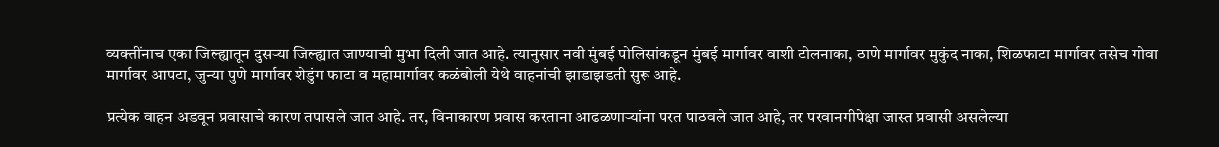व्यक्तींनाच एका जिल्ह्यातून दुसऱ्या जिल्ह्यात जाण्याची मुभा दिली जात आहे. त्यानुसार नवी मुंबई पोलिसांकडून मुंबई मार्गावर वाशी टोलनाका, ठाणे मार्गावर मुकुंद नाका, शिळफाटा मार्गावर तसेच गोवा मार्गावर आपटा, जुन्या पुणे मार्गावर शेडुंग फाटा व महामार्गावर कळंबोली येथे वाहनांची झाडाझडती सुरू आहे.

प्रत्येक वाहन अडवून प्रवासाचे कारण तपासले जात आहे. तर, विनाकारण प्रवास करताना आढळणाऱ्यांना परत पाठवले जात आहे, तर परवानगीपेक्षा जास्त प्रवासी असलेल्या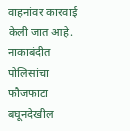वाहनांवर कारवाई केली जात आहे. नाकाबंदीत पोलिसांचा फौजफाटा बघूनदेखील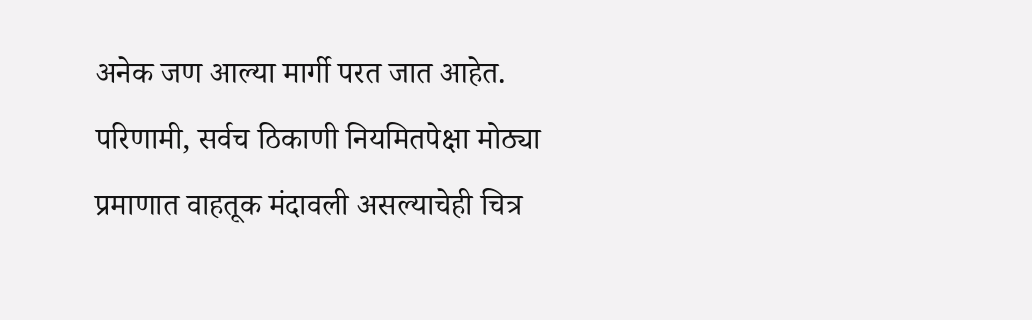अनेक जण आल्या मार्गी परत जात आहेत. परिणामी, सर्वच ठिकाणी नियमितपेक्षा मोठ्या प्रमाणात वाहतूक मंदावली असल्याचेही चित्र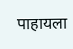पाहायला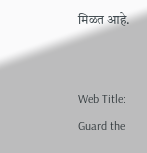मिळत आहे.


Web Title: Guard the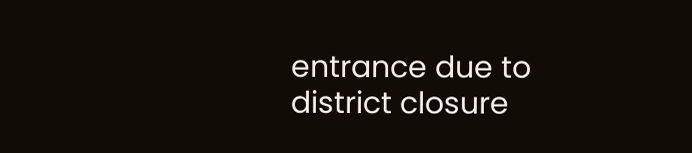entrance due to district closure